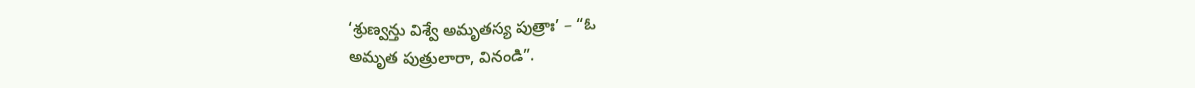‘శ్రుణ్వన్తు విశ్వే అమృతస్య పుత్రాః’ – “ఓ
అమృత పుత్రులారా, వినండి”.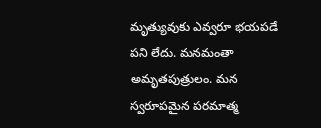మృత్యువుకు ఎవ్వరూ భయపడే పని లేదు. మనమంతా
అమృతపుత్రులం. మన స్వరూపమైన పరమాత్మ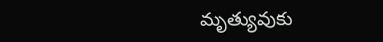మృత్యువుకు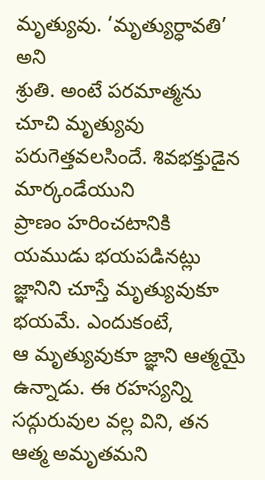మృత్యువు. ‘మృత్యుర్ధావతి’ అని
శ్రుతి. అంటే పరమాత్మను చూచి మృత్యువు పరుగెత్తవలసిందే. శివభక్తుడైన మార్కండేయుని
ప్రాణం హరించటానికి యముడు భయపడినట్లు జ్ఞానిని చూస్తే మృత్యువుకూ భయమే. ఎందుకంటే,
ఆ మృత్యువుకూ జ్ఞాని ఆత్మయై ఉన్నాడు. ఈ రహస్యన్ని సద్గురువుల వల్ల విని, తన ఆత్మ అమృతమని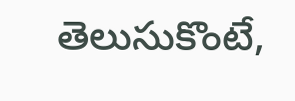తెలుసుకొంటే,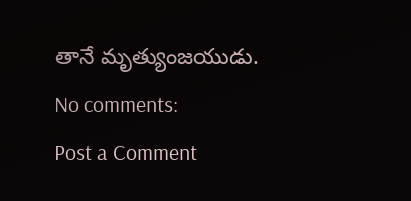తానే మృత్యుంజయుడు.
No comments:
Post a Comment